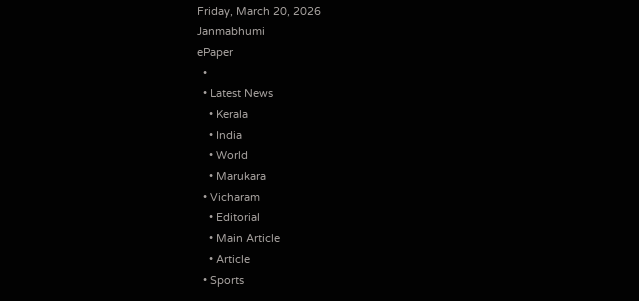Friday, March 20, 2026
Janmabhumi
ePaper
  •
  • Latest News
    • Kerala
    • India
    • World
    • Marukara
  • Vicharam
    • Editorial
    • Main Article
    • Article
  • Sports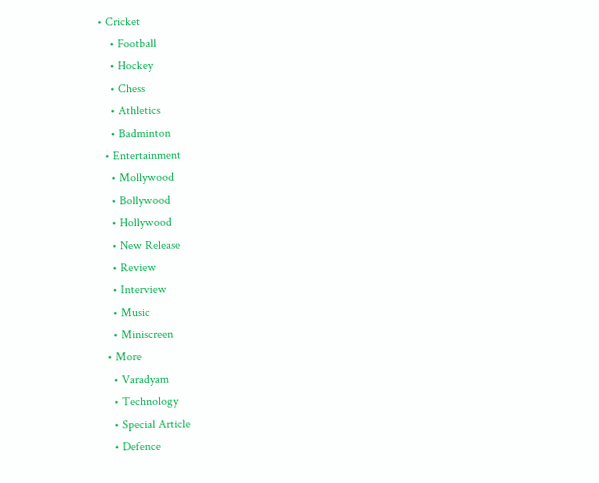• Cricket
    • Football
    • Hockey
    • Chess
    • Athletics
    • Badminton
  • Entertainment
    • Mollywood
    • Bollywood
    • Hollywood
    • New Release
    • Review
    • Interview
    • Music
    • Miniscreen
  • More
    • Varadyam
    • Technology
    • Special Article
    • Defence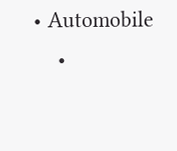• Automobile
    •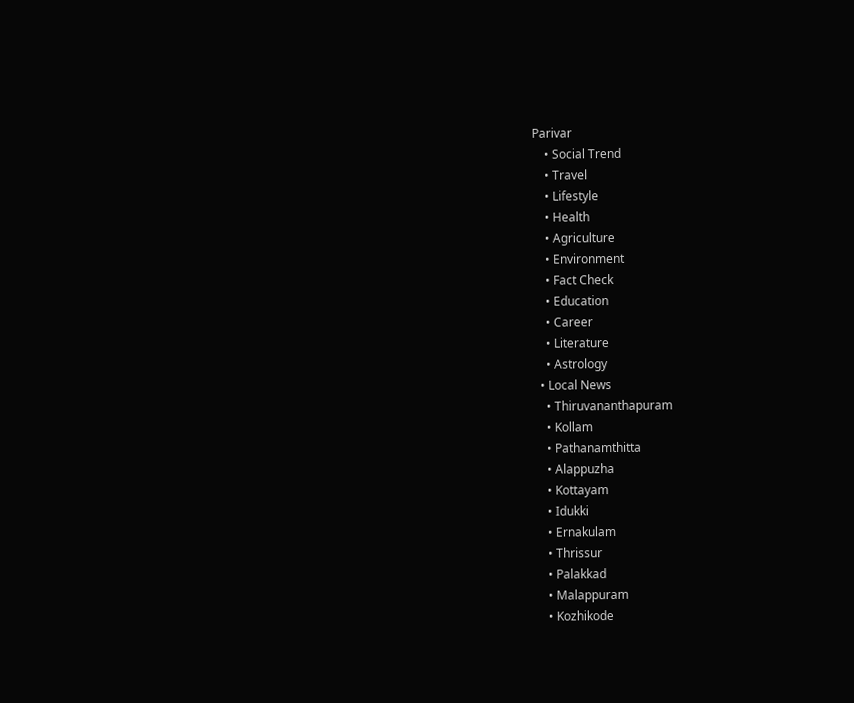Parivar
    • Social Trend
    • Travel
    • Lifestyle
    • Health
    • Agriculture
    • Environment
    • Fact Check
    • Education
    • Career
    • Literature
    • Astrology
  • Local News
    • Thiruvananthapuram
    • Kollam
    • Pathanamthitta
    • Alappuzha
    • Kottayam
    • Idukki
    • Ernakulam
    • Thrissur
    • Palakkad
    • Malappuram
    • Kozhikode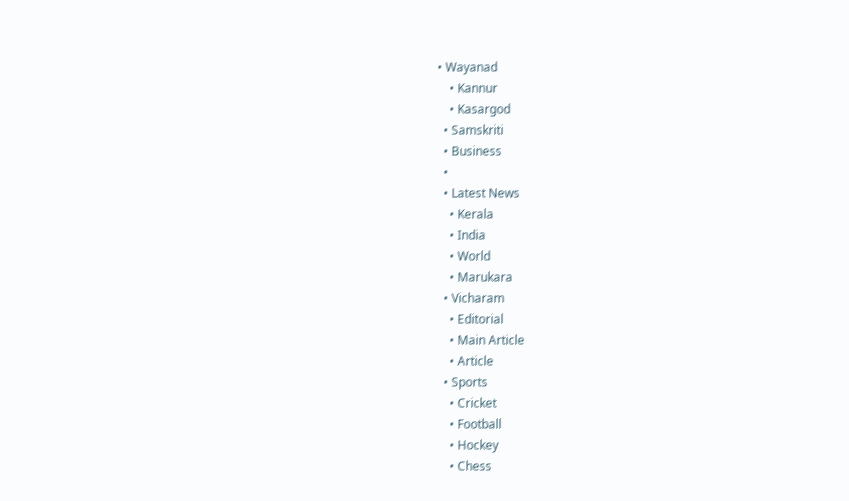• Wayanad
    • Kannur
    • Kasargod
  • Samskriti
  • Business
  •
  • Latest News
    • Kerala
    • India
    • World
    • Marukara
  • Vicharam
    • Editorial
    • Main Article
    • Article
  • Sports
    • Cricket
    • Football
    • Hockey
    • Chess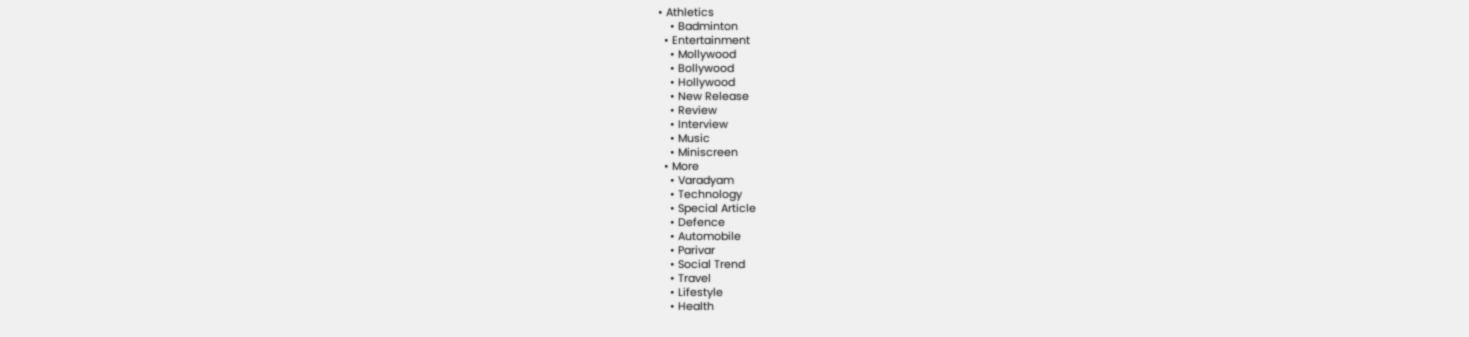• Athletics
    • Badminton
  • Entertainment
    • Mollywood
    • Bollywood
    • Hollywood
    • New Release
    • Review
    • Interview
    • Music
    • Miniscreen
  • More
    • Varadyam
    • Technology
    • Special Article
    • Defence
    • Automobile
    • Parivar
    • Social Trend
    • Travel
    • Lifestyle
    • Health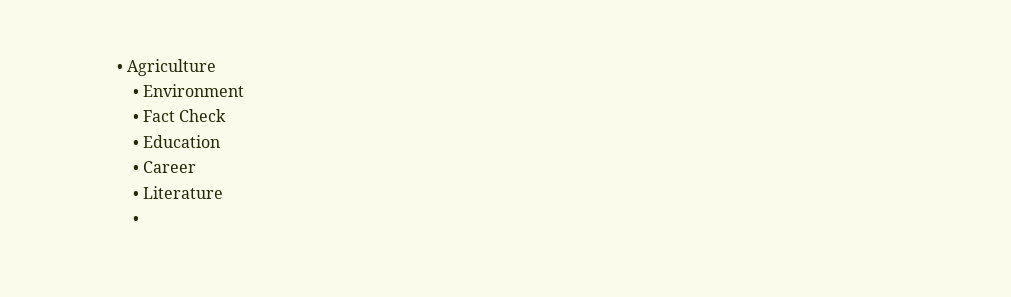• Agriculture
    • Environment
    • Fact Check
    • Education
    • Career
    • Literature
    •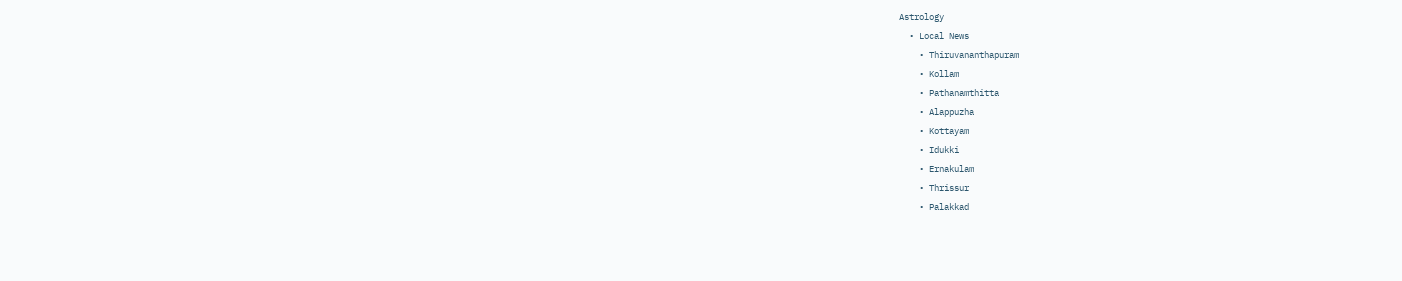Astrology
  • Local News
    • Thiruvananthapuram
    • Kollam
    • Pathanamthitta
    • Alappuzha
    • Kottayam
    • Idukki
    • Ernakulam
    • Thrissur
    • Palakkad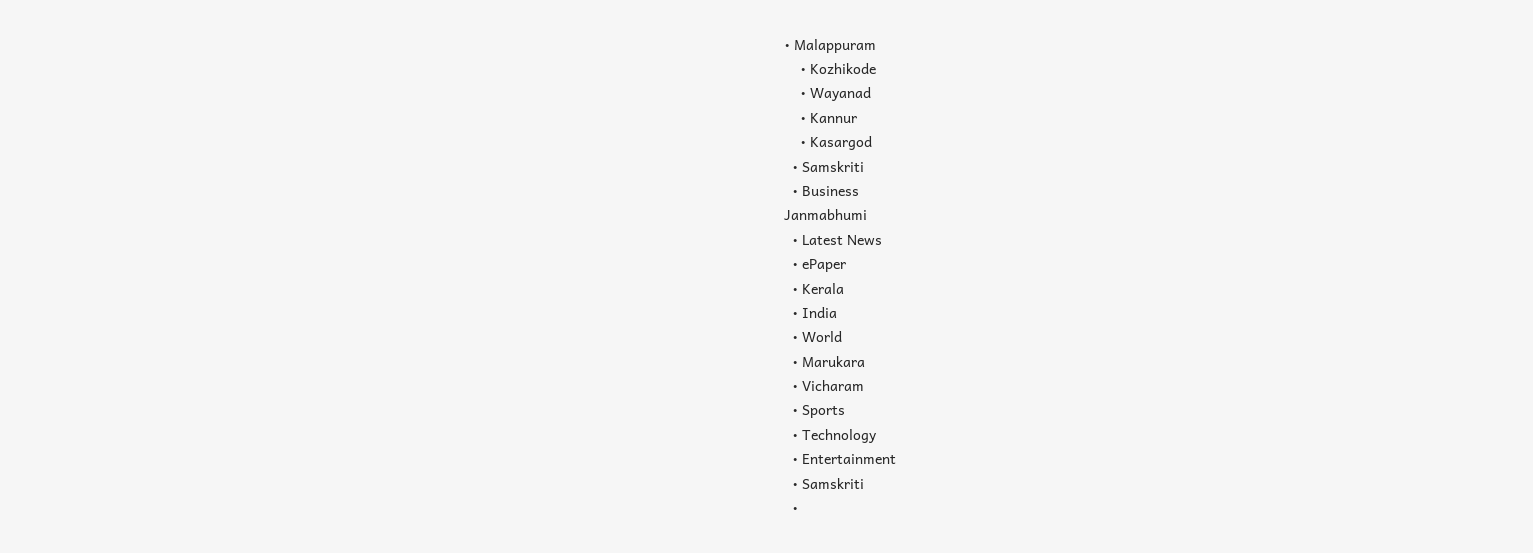• Malappuram
    • Kozhikode
    • Wayanad
    • Kannur
    • Kasargod
  • Samskriti
  • Business
Janmabhumi
  • Latest News
  • ePaper
  • Kerala
  • India
  • World
  • Marukara
  • Vicharam
  • Sports
  • Technology
  • Entertainment
  • Samskriti
  •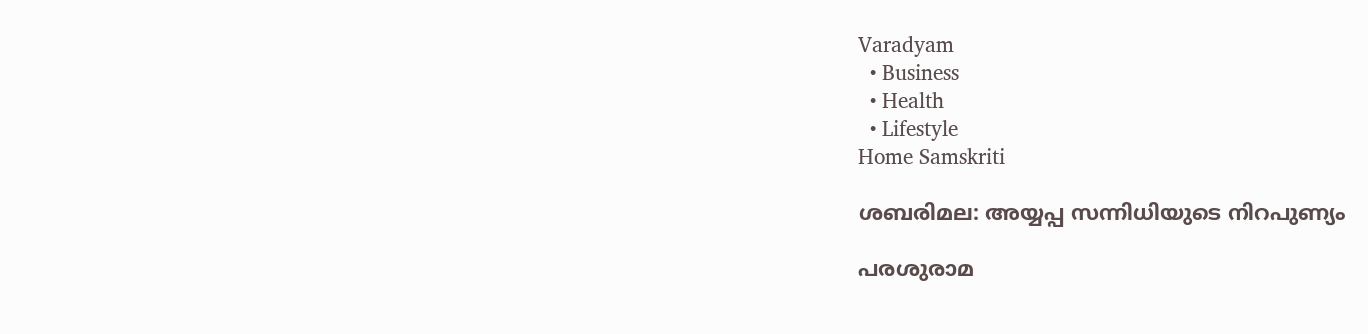Varadyam
  • Business
  • Health
  • Lifestyle
Home Samskriti

ശബരിമല: അയ്യപ്പ സന്നിധിയുടെ നിറപുണ്യം

പരശുരാമ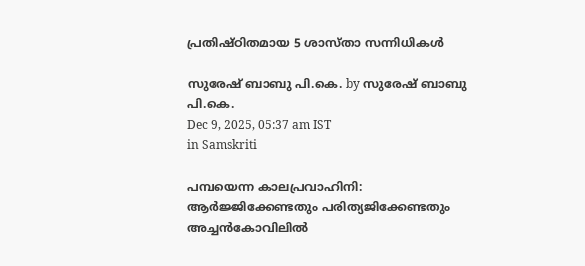പ്രതിഷ്ഠിതമായ 5 ശാസ്താ സന്നിധികള്‍

സുരേഷ് ബാബു പി.കെ. by സുരേഷ് ബാബു പി.കെ.
Dec 9, 2025, 05:37 am IST
in Samskriti

പമ്പയെന്ന കാലപ്രവാഹിനി: ആര്‍ജ്ജിക്കേണ്ടതും പരിത്യജിക്കേണ്ടതും
അച്ചന്‍കോവിലില്‍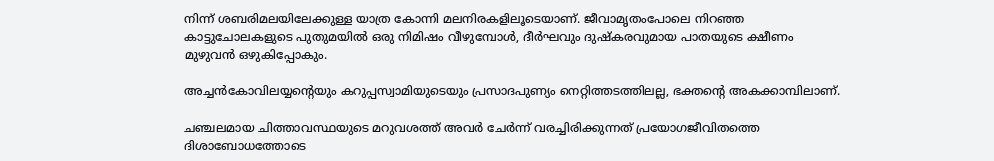നിന്ന് ശബരിമലയിലേക്കുള്ള യാത്ര കോന്നി മലനിരകളിലൂടെയാണ്. ജീവാമൃതംപോലെ നിറഞ്ഞ കാട്ടുചോലകളുടെ പുതുമയില്‍ ഒരു നിമിഷം വീഴുമ്പോള്‍, ദീര്‍ഘവും ദുഷ്‌കരവുമായ പാതയുടെ ക്ഷീണം മുഴുവന്‍ ഒഴുകിപ്പോകും.

അച്ചന്‍കോവിലയ്യന്റെയും കറുപ്പസ്വാമിയുടെയും പ്രസാദപുണ്യം നെറ്റിത്തടത്തിലല്ല, ഭക്തന്റെ അകക്കാമ്പിലാണ്.

ചഞ്ചലമായ ചിത്താവസ്ഥയുടെ മറുവശത്ത് അവര്‍ ചേര്‍ന്ന് വരച്ചിരിക്കുന്നത് പ്രയോഗജീവിതത്തെ ദിശാബോധത്തോടെ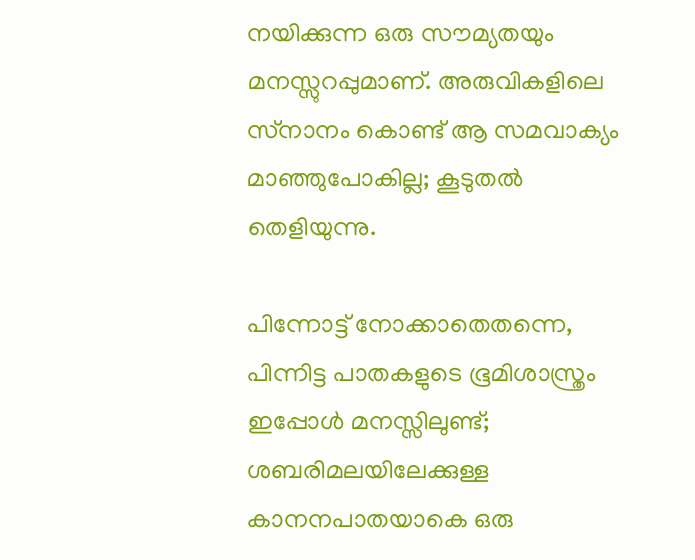നയിക്കുന്ന ഒരു സൗമ്യതയും മനസ്സുറപ്പുമാണ്. അരുവികളിലെ സ്‌നാനം കൊണ്ട് ആ സമവാക്യം മാഞ്ഞുപോകില്ല; കൂടുതല്‍ തെളിയുന്നു.

പിന്നോട്ട് നോക്കാതെതന്നെ, പിന്നിട്ട പാതകളുടെ ഭൂമിശാസ്ത്രം ഇപ്പോള്‍ മനസ്സിലുണ്ട്; ശബരിമലയിലേക്കുള്ള കാനനപാതയാകെ ഒരു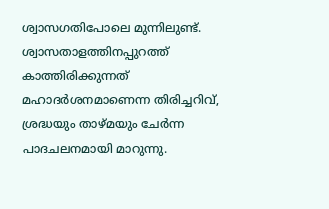ശ്വാസഗതിപോലെ മുന്നിലുണ്ട്. ശ്വാസതാളത്തിനപ്പുറത്ത് കാത്തിരിക്കുന്നത് മഹാദര്‍ശനമാണെന്ന തിരിച്ചറിവ്, ശ്രദ്ധയും താഴ്മയും ചേര്‍ന്ന പാദചലനമായി മാറുന്നു.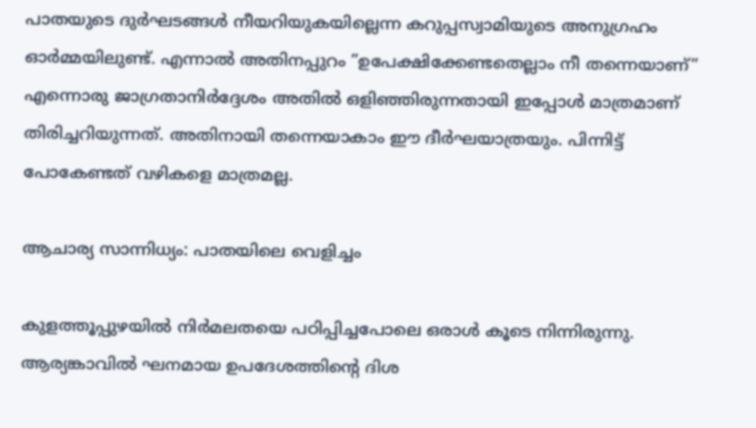പാതയുടെ ദുര്‍ഘടങ്ങള്‍ നീയറിയുകയില്ലെന്ന കറുപ്പസ്വാമിയുടെ അനുഗ്രഹം ഓര്‍മ്മയിലുണ്ട്. എന്നാല്‍ അതിനപ്പുറം ”ഉപേക്ഷിക്കേണ്ടതെല്ലാം നീ തന്നെയാണ്” എന്നൊരു ജാഗ്രതാനിര്‍ദ്ദേശം അതില്‍ ഒളിഞ്ഞിരുന്നതായി ഇപ്പോള്‍ മാത്രമാണ് തിരിച്ചറിയുന്നത്. അതിനായി തന്നെയാകാം ഈ ദീര്‍ഘയാത്രയും. പിന്നിട്ട് പോകേണ്ടത് വഴികളെ മാത്രമല്ല.

ആചാര്യ സാന്നിധ്യം: പാതയിലെ വെളിച്ചം

കുളത്തൂപ്പുഴയില്‍ നിര്‍മലതയെ പഠിപ്പിച്ചപോലെ ഒരാള്‍ കൂടെ നിന്നിരുന്നു. ആര്യങ്കാവില്‍ ഘനമായ ഉപദേശത്തിന്റെ ദിശ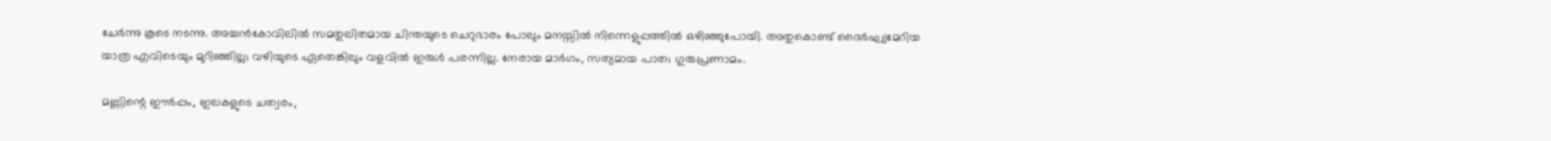ചേര്‍ന്നു കൂടെ നടന്നു. അച്ചന്‍കോവിലില്‍ സമതുലിതമായ ചിന്തയുടെ ചെറുഭാരം പോലും മനസ്സില്‍ നിന്നെളുപ്പത്തില്‍ ഒഴിഞ്ഞുപോയി. അതുകൊണ്ട് ദൈര്‍ഘ്യമേറിയ യാത്ര എവിടെയും മുറിഞ്ഞില്ല; വഴിയുടെ ഏതെങ്കിലും വളവില്‍ ഇരുള്‍ പരന്നില്ല. നേരായ മാര്‍ഗം, സത്യമായ പാത; ഗുരുപ്രണാമം.

മണ്ണിന്റെ ഈര്‍പ്പം, ഇലകളുടെ ചത്വരം,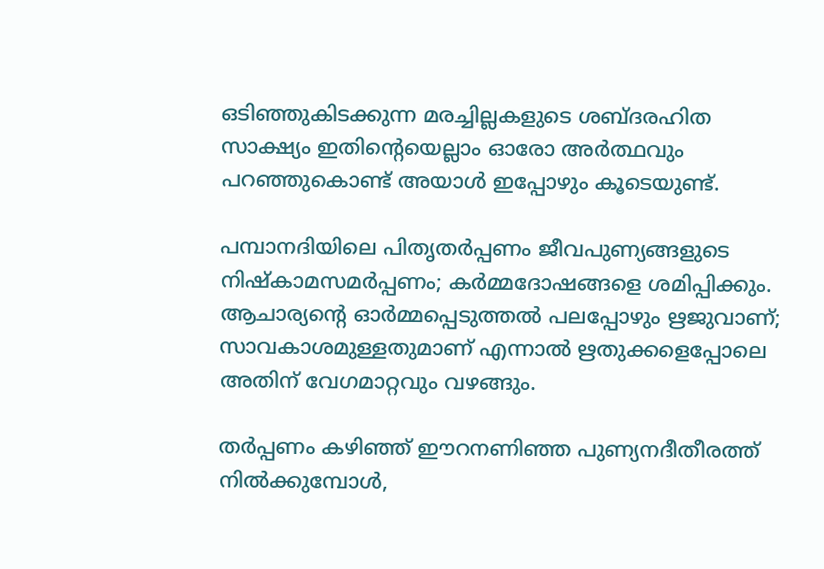ഒടിഞ്ഞുകിടക്കുന്ന മരച്ചില്ലകളുടെ ശബ്ദരഹിത സാക്ഷ്യം ഇതിന്റെയെല്ലാം ഓരോ അര്‍ത്ഥവും പറഞ്ഞുകൊണ്ട് അയാള്‍ ഇപ്പോഴും കൂടെയുണ്ട്.

പമ്പാനദിയിലെ പിതൃതര്‍പ്പണം ജീവപുണ്യങ്ങളുടെ നിഷ്‌കാമസമര്‍പ്പണം; കര്‍മ്മദോഷങ്ങളെ ശമിപ്പിക്കും. ആചാര്യന്റെ ഓര്‍മ്മപ്പെടുത്തല്‍ പലപ്പോഴും ഋജുവാണ്; സാവകാശമുള്ളതുമാണ് എന്നാല്‍ ഋതുക്കളെപ്പോലെ അതിന് വേഗമാറ്റവും വഴങ്ങും.

തര്‍പ്പണം കഴിഞ്ഞ് ഈറനണിഞ്ഞ പുണ്യനദീതീരത്ത് നില്‍ക്കുമ്പോള്‍,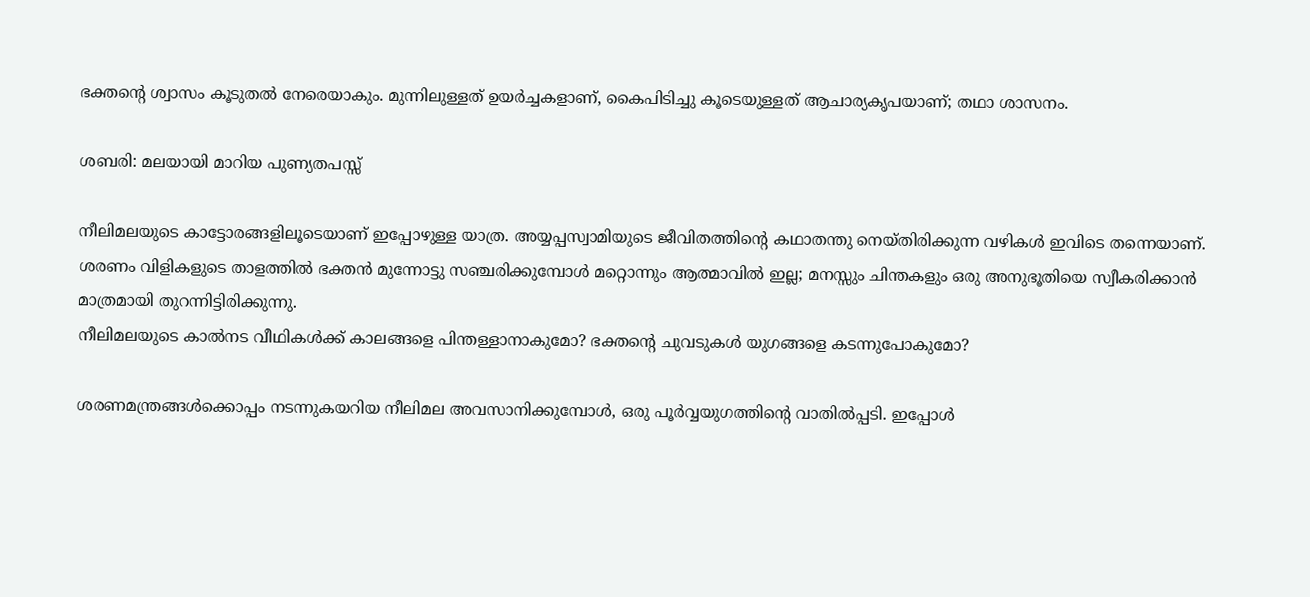ഭക്തന്റെ ശ്വാസം കൂടുതല്‍ നേരെയാകും. മുന്നിലുള്ളത് ഉയര്‍ച്ചകളാണ്, കൈപിടിച്ചു കൂടെയുള്ളത് ആചാര്യകൃപയാണ്; തഥാ ശാസനം.

ശബരി: മലയായി മാറിയ പുണ്യതപസ്സ്

നീലിമലയുടെ കാട്ടോരങ്ങളിലൂടെയാണ് ഇപ്പോഴുള്ള യാത്ര. അയ്യപ്പസ്വാമിയുടെ ജീവിതത്തിന്റെ കഥാതന്തു നെയ്തിരിക്കുന്ന വഴികള്‍ ഇവിടെ തന്നെയാണ്. ശരണം വിളികളുടെ താളത്തില്‍ ഭക്തന്‍ മുന്നോട്ടു സഞ്ചരിക്കുമ്പോള്‍ മറ്റൊന്നും ആത്മാവില്‍ ഇല്ല; മനസ്സും ചിന്തകളും ഒരു അനുഭൂതിയെ സ്വീകരിക്കാന്‍ മാത്രമായി തുറന്നിട്ടിരിക്കുന്നു.
നീലിമലയുടെ കാല്‍നട വീഥികള്‍ക്ക് കാലങ്ങളെ പിന്തള്ളാനാകുമോ? ഭക്തന്റെ ചുവടുകള്‍ യുഗങ്ങളെ കടന്നുപോകുമോ?

ശരണമന്ത്രങ്ങള്‍ക്കൊപ്പം നടന്നുകയറിയ നീലിമല അവസാനിക്കുമ്പോള്‍, ഒരു പൂര്‍വ്വയുഗത്തിന്റെ വാതില്‍പ്പടി. ഇപ്പോള്‍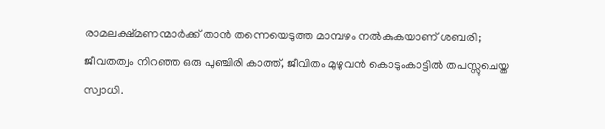രാമലക്ഷ്മണന്മാര്‍ക്ക് താന്‍ തന്നെയെടുത്ത മാമ്പഴം നല്‍കുകയാണ് ശബരി; ജീവതത്വം നിറഞ്ഞ ഒരു പുഞ്ചിരി കാത്ത്, ജീവിതം മുഴുവന്‍ കൊടുംകാട്ടില്‍ തപസ്സുചെയ്ത സ്വാധി.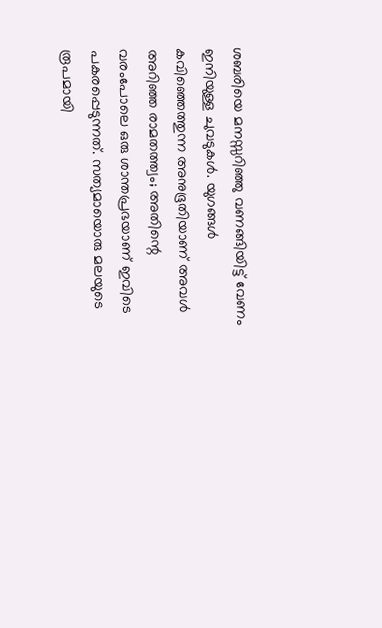ശബരിയെ മനസ്സറിഞ്ഞു വണങ്ങിയിട്ട് വേണം ഇനിയുള്ള ചുവടുകള്‍. യുഗങ്ങള്‍ കവിഞ്ഞെത്തുന്ന അനുഭൂതിയാണ് അവള്‍ അറിഞ്ഞ രാമതത്ത്വം; അതിന്റെ വരംപോലെ ഒരു ശാന്തപ്രഭയാണ് ഇവിടെ പകരപ്പെടുന്നത്. സത്യമായൊരു മലയുടെ രൂപമായി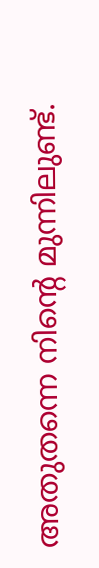അതുതന്നെ നിന്റെ മുന്നിലുണ്ട്.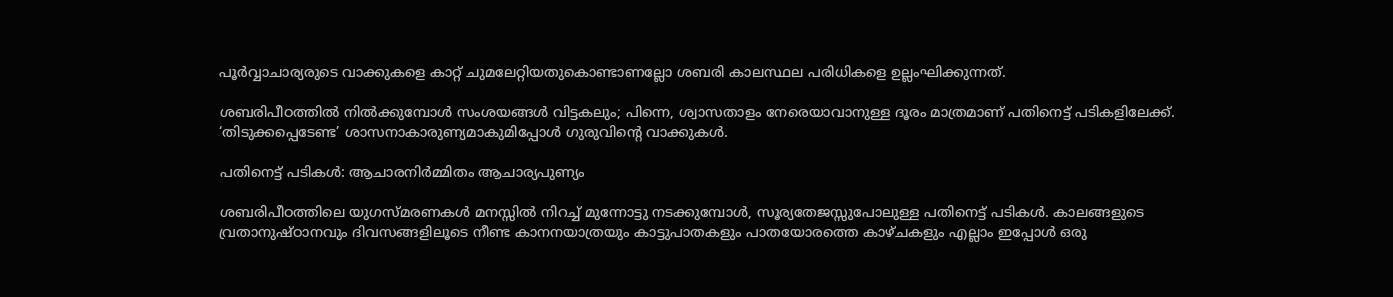പൂര്‍വ്വാചാര്യരുടെ വാക്കുകളെ കാറ്റ് ചുമലേറ്റിയതുകൊണ്ടാണല്ലോ ശബരി കാലസ്ഥല പരിധികളെ ഉല്ലംഘിക്കുന്നത്.

ശബരിപീഠത്തില്‍ നില്‍ക്കുമ്പോള്‍ സംശയങ്ങള്‍ വിട്ടകലും; പിന്നെ, ശ്വാസതാളം നേരെയാവാനുള്ള ദൂരം മാത്രമാണ് പതിനെട്ട് പടികളിലേക്ക്. ‘തിടുക്കപ്പെടേണ്ട’ ശാസനാകാരുണ്യമാകുമിപ്പോള്‍ ഗുരുവിന്റെ വാക്കുകള്‍.

പതിനെട്ട് പടികള്‍: ആചാരനിര്‍മ്മിതം ആചാര്യപുണ്യം

ശബരിപീഠത്തിലെ യുഗസ്മരണകള്‍ മനസ്സില്‍ നിറച്ച് മുന്നോട്ടു നടക്കുമ്പോള്‍, സൂര്യതേജസ്സുപോലുള്ള പതിനെട്ട് പടികള്‍. കാലങ്ങളുടെ വ്രതാനുഷ്ഠാനവും ദിവസങ്ങളിലൂടെ നീണ്ട കാനനയാത്രയും കാട്ടുപാതകളും പാതയോരത്തെ കാഴ്ചകളും എല്ലാം ഇപ്പോള്‍ ഒരു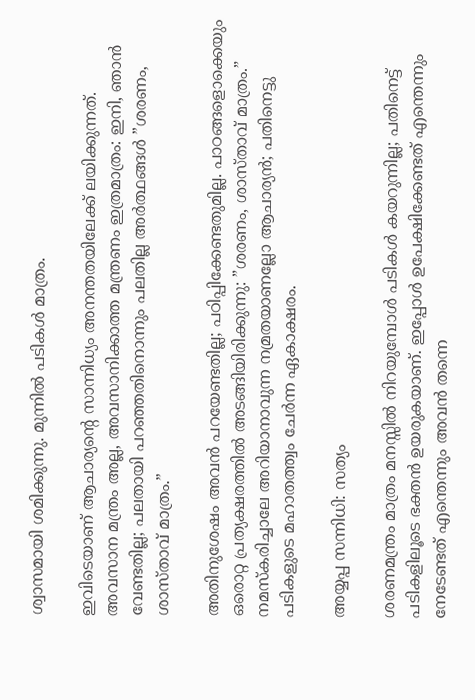ശ്വാസമായി ശമിക്കുന്നു. മുന്നില്‍ പടികള്‍ മാത്രം.

ഇവിടെയാണ് ആചാര്യന്റെ സാന്നിധ്യം അനന്തതയിലേക്ക് ലയിക്കുന്നത്. അവസാന മന്ത്രം അല്ല, അവസാനിക്കാത്ത മന്ത്രണം ഇത്രമാത്രം: ഇനി, ഞാന്‍ വേണ്ടതില്ല; പലതായി പറഞ്ഞതിനൊന്നും പലതില്ല അര്‍ത്ഥങ്ങള്‍ ”ശരണം, ശാസ്താവ് മാത്രം.”

അതിനുശേഷം അവന്‍ പറയേണ്ടതില്ല; പഠിപ്പിക്കേണ്ടതുമില്ല. പാഠങ്ങളൊക്കെയും ഒരൊറ്റ പ്രത്യക്ഷരത്തില്‍ അടങ്ങിയിരിക്കുന്നു: ”ശരണം, ശാസ്താവ് മാത്രം.” നമസ്‌കരിച്ചാലേ അറിയാനാവുന്ന നമ്രതയാണല്ലോ ആചാര്യന്‍; പതിനെട്ടു പടികളുടെ മഹാതത്ത്വം ചേര്‍ന്ന ഏകാക്ഷരം.

അയ്യപ്പ സന്നിധി: സത്യം

ശരണമന്ത്രം മാത്രം മനസ്സില്‍ നിറയുമ്പോള്‍ പടികള്‍ കയറുന്നില്ല; പതിനെട്ട് പടികളിലൂടെ ഭക്തന്‍ ഉയരുകയാണ്. ഇപ്പോള്‍ ഉപേക്ഷിക്കേണ്ടത് എന്തെന്നും നേടേണ്ടത് എന്തെന്നും അവന്‍ തന്നെ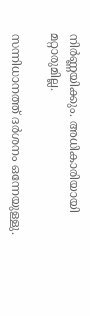നിര്‍ണ്ണയിക്കും. അധികാരിയായി മറ്റാരുമില്ല.

സന്നിധാനത്ത് ദര്‍ശനം ഒന്നേയുള്ളു.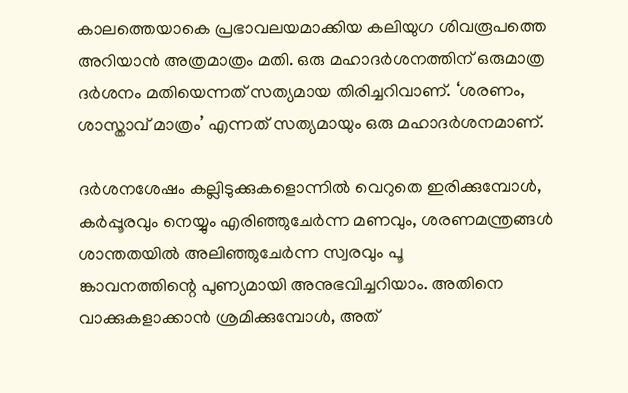കാലത്തെയാകെ പ്രഭാവലയമാക്കിയ കലിയുഗ ശിവരൂപത്തെ അറിയാന്‍ അത്രമാത്രം മതി. ഒരു മഹാദര്‍ശനത്തിന് ഒരുമാത്ര ദര്‍ശനം മതിയെന്നത് സത്യമായ തിരിച്ചറിവാണ്. ‘ശരണം, ശാസ്താവ് മാത്രം’ എന്നത് സത്യമായും ഒരു മഹാദര്‍ശനമാണ്.

ദര്‍ശനശേഷം കല്ലിടുക്കുകളൊന്നില്‍ വെറുതെ ഇരിക്കുമ്പോള്‍, കര്‍പ്പൂരവും നെയ്യും എരിഞ്ഞുചേര്‍ന്ന മണവും, ശരണമന്ത്രങ്ങള്‍ ശാന്തതയില്‍ അലിഞ്ഞുചേര്‍ന്ന സ്വരവും പൂ
ങ്കാവനത്തിന്റെ പുണ്യമായി അനുഭവിച്ചറിയാം. അതിനെ വാക്കുകളാക്കാന്‍ ശ്രമിക്കുമ്പോള്‍, അത്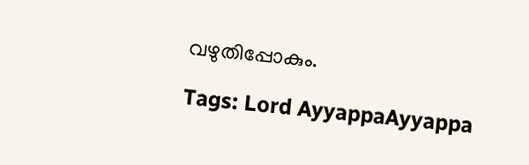വഴുതിപ്പോകും.

Tags: Lord AyyappaAyyappa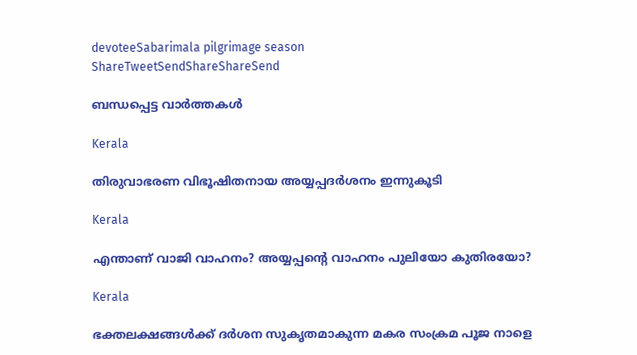devoteeSabarimala pilgrimage season
ShareTweetSendShareShareSend

ബന്ധപ്പെട്ട വാര്‍ത്തകള്‍

Kerala

തിരുവാഭരണ വിഭൂഷിതനായ അയ്യപ്പദര്‍ശനം ഇന്നുകൂടി

Kerala

എന്താണ് വാജി വാഹനം? അയ്യപ്പന്റെ വാഹനം പുലിയോ കുതിരയോ?

Kerala

ഭക്തലക്ഷങ്ങള്‍ക്ക് ദര്‍ശന സുകൃതമാകുന്ന മകര സംക്രമ പൂജ നാളെ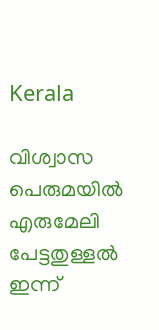Kerala

വിശ്വാസ പെരുമയില്‍ എരുമേലി പേട്ടതുള്ളല്‍ ഇന്ന്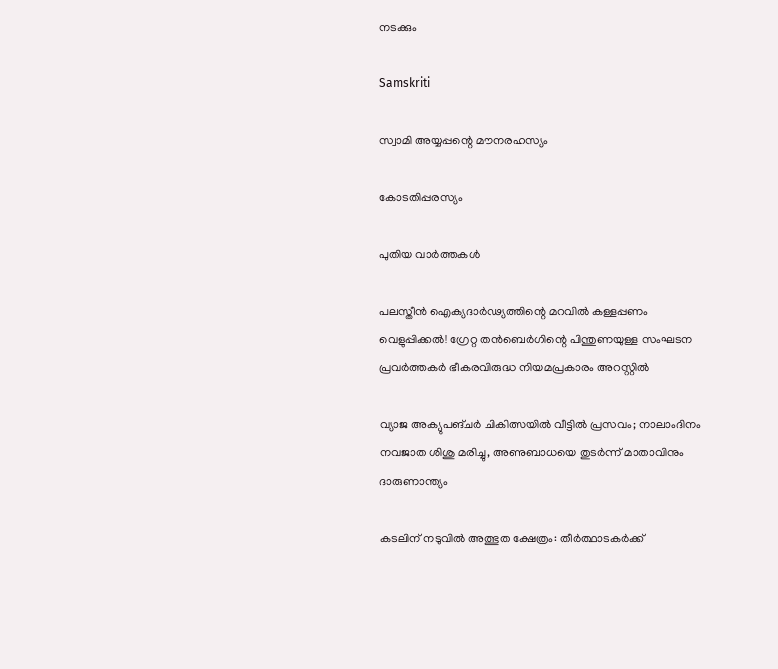നടക്കും

Samskriti

സ്വാമി അയ്യപ്പന്റെ മൗനരഹസ്യം

കോടതിപ്പരസ്യം

പുതിയ വാര്‍ത്തകള്‍

പലസ്തീൻ ഐക്യദാർഢ്യത്തിന്റെ മറവിൽ കള്ളപ്പണം വെളുപ്പിക്കൽ! ഗ്രേറ്റ തന്‍ബെര്‍ഗിന്റെ പിന്തുണയുള്ള സംഘടന പ്രവർത്തകർ ഭീകരവിരുദ്ധ നിയമപ്രകാരം അറസ്റ്റിൽ

വ്യാജ അക്യുപങ്ചർ ചികിത്സയിൽ വീട്ടിൽ പ്രസവം; നാലാംദിനം നവജാത ശിശു മരിച്ചു, അണുബാധയെ തുടർന്ന് മാതാവിനും ദാരുണാന്ത്യം

കടലിന് നടുവില്‍ അത്ഭുത ക്ഷേത്രം: തീര്‍ത്ഥാടകര്‍ക്ക്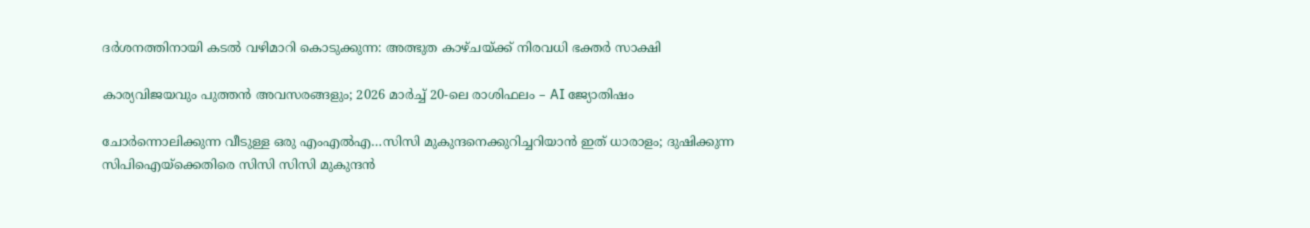ദര്‍ശനത്തിനായി കടല്‍ വഴിമാറി കൊടുക്കുന്ന: അത്ഭുത കാഴ്ചയ്‌ക്ക് നിരവധി ഭക്തര്‍ സാക്ഷി

കാര്യവിജയവും പുത്തൻ അവസരങ്ങളും; 2026 മാർച്ച് 20-ലെ രാശിഫലം – AI ജ്യോതിഷം

ചോര്‍ന്നൊലിക്കുന്ന വീടുള്ള ഒരു എംഎല്‍എ…സിസി മുകുന്ദനെക്കുറിച്ചറിയാന്‍ ഇത് ധാരാളം; ദുഷിക്കുന്ന സിപിഐയ്‌ക്കെതിരെ സിസി സിസി മുകുന്ദന്‍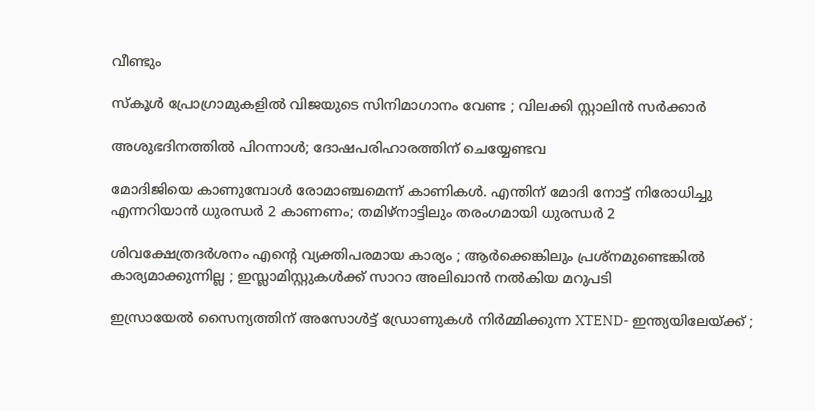വീണ്ടും

സ്കൂൾ പ്രോഗ്രാമുകളിൽ വിജയുടെ സിനിമാഗാനം വേണ്ട ; വിലക്കി സ്റ്റാലിൻ സർക്കാർ

അശുഭദിനത്തിൽ പിറന്നാൾ; ദോഷപരിഹാരത്തിന് ചെയ്യേണ്ടവ

മോദിജിയെ കാണുമ്പോള്‍ രോമാഞ്ചമെന്ന് കാണികള്‍. എന്തിന് മോദി നോട്ട് നിരോധിച്ചു എന്നറിയാന്‍ ധുരന്ധര്‍ 2 കാണണം; തമിഴ്നാട്ടിലും തരംഗമായി ധുരന്ധര്‍ 2

ശിവക്ഷേത്രദർശനം എന്റെ വ്യക്തിപരമായ കാര്യം ; ആർക്കെങ്കിലും പ്രശ്‌നമുണ്ടെങ്കിൽ കാര്യമാക്കുന്നില്ല ; ഇസ്ലാമിസ്റ്റുകൾക്ക് സാറാ അലിഖാൻ നൽകിയ മറുപടി

ഇസ്രായേൽ സൈന്യത്തിന് അസോൾട്ട് ഡ്രോണുകൾ നിർമ്മിക്കുന്ന XTEND- ഇന്ത്യയിലേയ്‌ക്ക് ;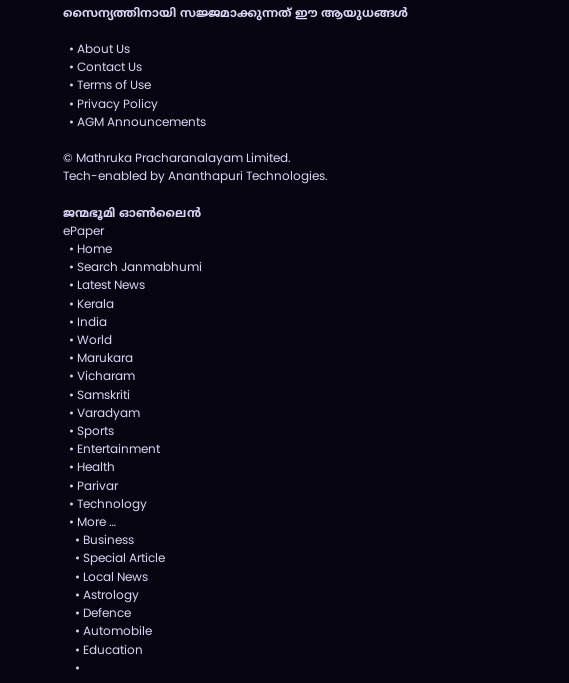സൈന്യത്തിനായി സജ്ജമാക്കുന്നത് ഈ ആയുധങ്ങൾ

  • About Us
  • Contact Us
  • Terms of Use
  • Privacy Policy
  • AGM Announcements

© Mathruka Pracharanalayam Limited.
Tech-enabled by Ananthapuri Technologies.

ജന്മഭൂമി ഓണ്‍ലൈന്‍
ePaper
  • Home
  • Search Janmabhumi
  • Latest News
  • Kerala
  • India
  • World
  • Marukara
  • Vicharam
  • Samskriti
  • Varadyam
  • Sports
  • Entertainment
  • Health
  • Parivar
  • Technology
  • More …
    • Business
    • Special Article
    • Local News
    • Astrology
    • Defence
    • Automobile
    • Education
    •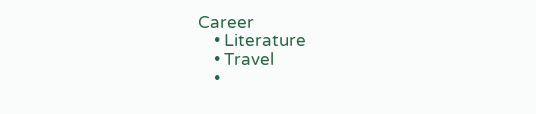Career
    • Literature
    • Travel
    •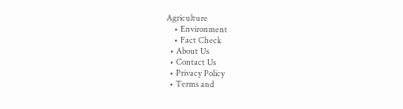Agriculture
    • Environment
    • Fact Check
  • About Us
  • Contact Us
  • Privacy Policy
  • Terms and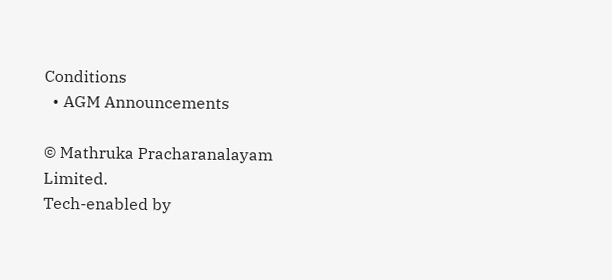Conditions
  • AGM Announcements

© Mathruka Pracharanalayam Limited.
Tech-enabled by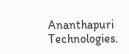Ananthapuri Technologies.